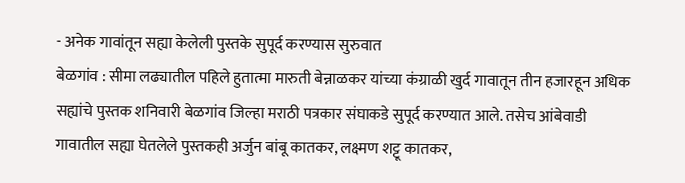- अनेक गावांतून सह्या केलेली पुस्तके सुपूर्द करण्यास सुरुवात
बेळगांव : सीमा लढ्यातील पहिले हुतात्मा मारुती बेन्नाळकर यांच्या कंग्राळी खुर्द गावातून तीन हजारहून अधिक सह्यांचे पुस्तक शनिवारी बेळगांव जिल्हा मराठी पत्रकार संघाकडे सुपूर्द करण्यात आले. तसेच आंबेवाडी गावातील सह्या घेतलेले पुस्तकही अर्जुन बांबू कातकर, लक्ष्मण शट्टू कातकर,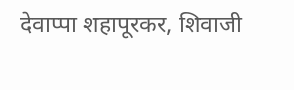देवाप्पा शहापूरकर, शिवाजी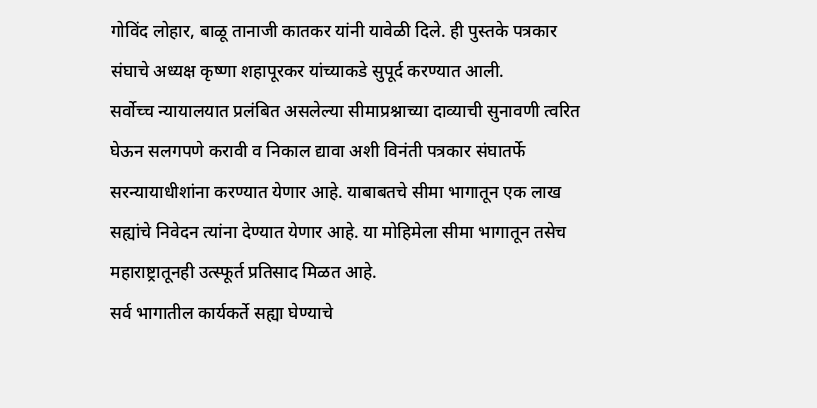गोविंद लोहार, बाळू तानाजी कातकर यांनी यावेळी दिले. ही पुस्तके पत्रकार संघाचे अध्यक्ष कृष्णा शहापूरकर यांच्याकडे सुपूर्द करण्यात आली.
सर्वोच्च न्यायालयात प्रलंबित असलेल्या सीमाप्रश्नाच्या दाव्याची सुनावणी त्वरित घेऊन सलगपणे करावी व निकाल द्यावा अशी विनंती पत्रकार संघातर्फे सरन्यायाधीशांना करण्यात येणार आहे. याबाबतचे सीमा भागातून एक लाख सह्यांचे निवेदन त्यांना देण्यात येणार आहे. या मोहिमेला सीमा भागातून तसेच महाराष्ट्रातूनही उत्स्फूर्त प्रतिसाद मिळत आहे.
सर्व भागातील कार्यकर्ते सह्या घेण्याचे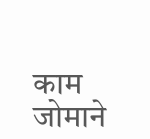काम जोमाने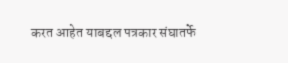करत आहेत याबद्दल पत्रकार संघातर्फे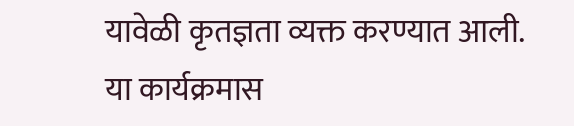यावेळी कृतज्ञता व्यक्त करण्यात आली. या कार्यक्रमास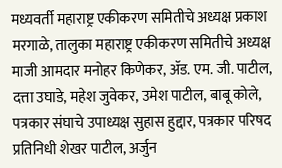मध्यवर्ती महाराष्ट्र एकीकरण समितीचे अध्यक्ष प्रकाश मरगाळे, तालुका महाराष्ट्र एकीकरण समितीचे अध्यक्ष माजी आमदार मनोहर किणेकर, ॲड. एम. जी. पाटील, दत्ता उघाडे, महेश जुवेकर, उमेश पाटील, बाबू कोले, पत्रकार संघाचे उपाध्यक्ष सुहास हुद्दार, पत्रकार परिषद प्रतिनिधी शेखर पाटील, अर्जुन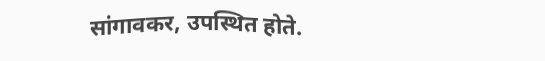सांगावकर, उपस्थित होते.